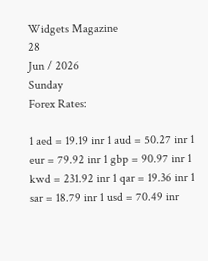Widgets Magazine
28
Jun / 2026
Sunday
Forex Rates:

1 aed = 19.19 inr 1 aud = 50.27 inr 1 eur = 79.92 inr 1 gbp = 90.97 inr 1 kwd = 231.92 inr 1 qar = 19.36 inr 1 sar = 18.79 inr 1 usd = 70.49 inr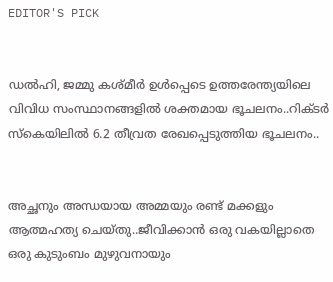EDITOR'S PICK


ഡല്‍ഹി, ജമ്മു കശ്മീര്‍ ഉള്‍പ്പെടെ ഉത്തരേന്ത്യയിലെ വിവിധ സംസ്ഥാനങ്ങളില്‍ ശക്തമായ ഭൂചലനം..റിക്ടര്‍ സ്‌കെയിലില്‍ 6.2 തീവ്രത രേഖപ്പെടുത്തിയ ഭൂചലനം..


അച്ഛനും അന്ധയായ അമ്മയും രണ്ട് മക്കളും ആത്മഹത്യ ചെയ്തു..ജീവിക്കാൻ ഒരു വകയില്ലാതെ ഒരു കുടുംബം മുഴുവനായും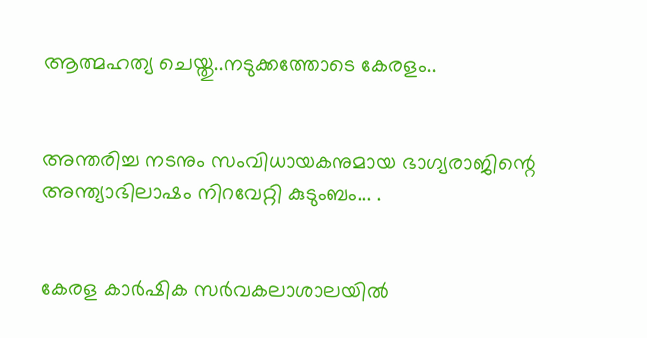ആത്മഹത്യ ചെയ്തു..നടുക്കത്തോടെ കേരളം..


അന്തരിച്ച നടനും സംവിധായകനുമായ ഭാഗ്യരാജിന്റെ അന്ത്യാഭിലാഷം നിറവേറ്റി കുടുംബം... .


കേരള കാർഷിക സർവകലാശാലയിൽ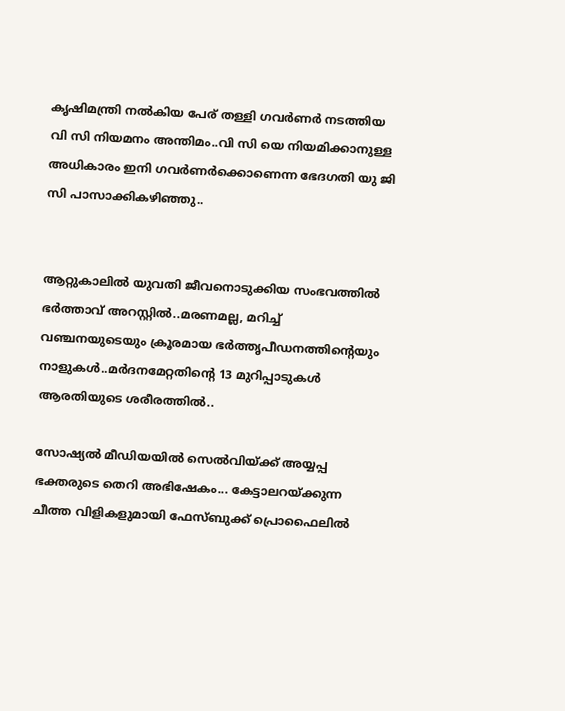കൃഷിമന്ത്രി നൽകിയ പേര് തള്ളി ഗവർണർ നടത്തിയ വി സി നിയമനം അന്തിമം..വി സി യെ നിയമിക്കാനുള്ള അധികാരം ഇനി ഗവർണർക്കൊണെന്ന ഭേദഗതി യു ജി സി പാസാക്കികഴിഞ്ഞു..


ആറ്റുകാലിൽ യുവതി ജീവനൊടുക്കിയ സംഭവത്തിൽ ഭർത്താവ് അറസ്റ്റിൽ..മരണമല്ല, മറിച്ച് വഞ്ചനയുടെയും ക്രൂരമായ ഭര്‍ത്തൃപീഡനത്തിന്റെയും നാളുകൾ..മർദനമേറ്റതിന്റെ 13 മുറിപ്പാടുകൾ ആരതിയുടെ ശരീരത്തിൽ..

സോഷ്യൽ മീഡിയയിൽ സെല്‍വിയ്ക്ക് അയ്യപ്പ ഭക്തരുടെ തെറി അഭിഷേകം... കേട്ടാലറയ്ക്കുന്ന ചീത്ത വിളികളുമായി ഫേസ്ബുക്ക് പ്രൊഫൈലില്‍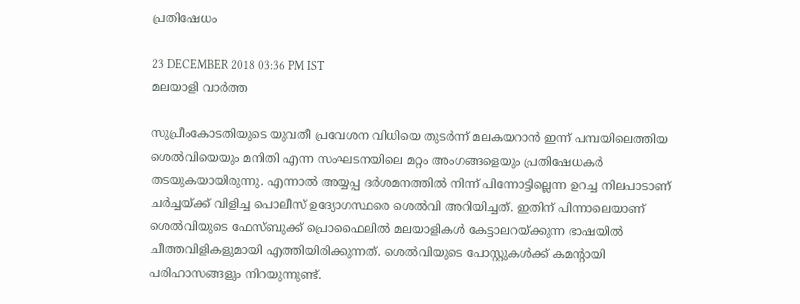പ്രതിഷേധം

23 DECEMBER 2018 03:36 PM IST
മലയാളി വാര്‍ത്ത

സുപ്രീംകോടതിയുടെ യുവതീ പ്രവേശന വിധിയെ തുടര്‍ന്ന് മലകയറാന്‍ ഇന്ന് പമ്പയിലെത്തിയ ശെല്‍വിയെയും മനിതി എന്ന സംഘടനയിലെ മറ്റം അംഗങ്ങളെയും പ്രതിഷേധകര്‍ തടയുകയായിരുന്നു. എന്നാല്‍ അയ്യപ്പ ദര്‍ശമനത്തില്‍ നിന്ന് പിന്നോട്ടില്ലെന്ന ഉറച്ച നിലപാടാണ് ചര്‍ച്ചയ്ക്ക് വിളിച്ച പൊലീസ് ഉദ്യോഗസ്ഥരെ ശെല്‍വി അറിയിച്ചത്. ഇതിന് പിന്നാലെയാണ് ശെല്‍വിയുടെ ഫേസ്ബുക്ക് പ്രൊഫൈലില്‍ മലയാളികള്‍ കേട്ടാലറയ്ക്കുന്ന ഭാഷയില്‍ ചീത്തവിളികളുമായി എത്തിയിരിക്കുന്നത്. ശെല്‍വിയുടെ പോസ്റ്റുകള്‍ക്ക് കമന്‍റായി പരിഹാസങ്ങളും നിറയുന്നുണ്ട്.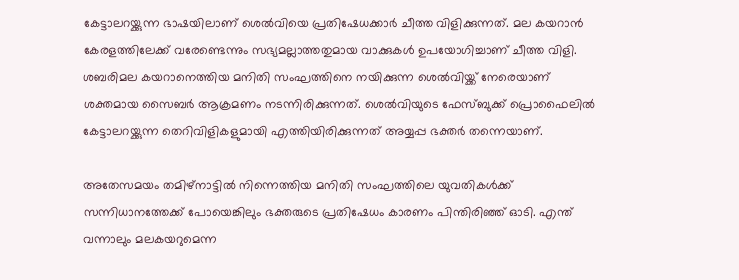കേട്ടാലറയ്ക്കുന്ന ഭാഷയിലാണ് ശെല്‍വിയെ പ്രതിഷേധക്കാര്‍ ചീത്ത വിളിക്കുന്നത്. മല കയറാന്‍ കേരളത്തിലേക്ക് വരേണ്ടെന്നും സഭ്യമല്ലാത്തതുമായ വാക്കുകള്‍ ഉപയോഗിച്ചാണ് ചീത്ത വിളി. ശബരിമല കയറാനെത്തിയ മനിതി സംഘത്തിനെ നയിക്കുന്ന ശെല്‍വിയ്ക്ക് നേരെയാണ് ശക്തമായ സൈബര്‍ ആക്രമണം നടന്നിരിക്കുന്നത്. ശെല്‍വിയുടെ ഫേസ്ബുക്ക് പ്രൊഫൈലില്‍ കേട്ടാലറയ്ക്കുന്ന തെറിവിളികളുമായി എത്തിയിരിക്കുന്നത് അയ്യപ്പ ഭക്തർ തന്നെയാണ്.

അതേസമയം തമിഴ്‌നാട്ടില്‍ നിന്നെത്തിയ മനിതി സംഘത്തിലെ യുവതികള്‍ക്ക് സന്നിധാനത്തേക്ക് പോയെങ്കിലും ഭക്തരുടെ പ്രതിഷേധം കാരണം പിന്തിരിഞ്ഞ് ഓടി. എന്ത് വന്നാലും മലകയറുമെന്ന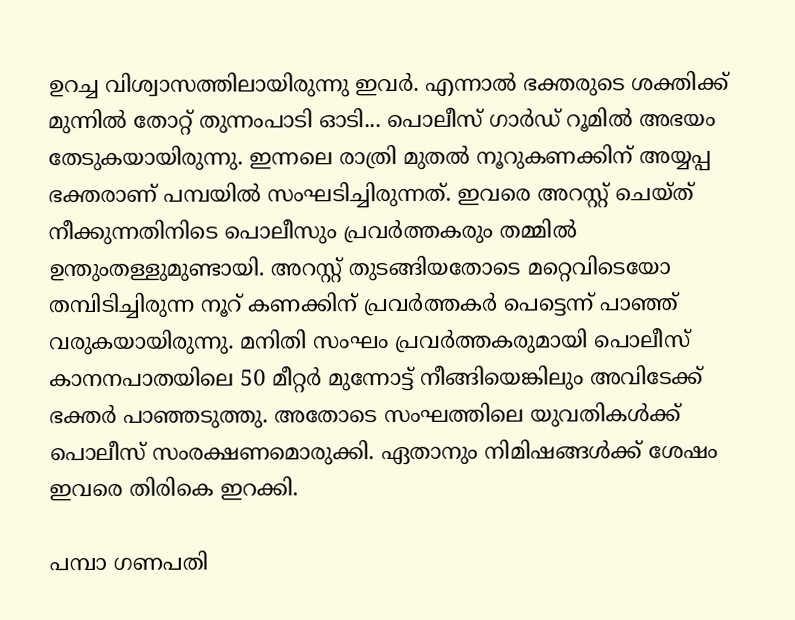ഉറച്ച വിശ്വാസത്തിലായിരുന്നു ഇവര്‍. എന്നാല്‍ ഭക്തരുടെ ശക്തിക്ക് മുന്നില്‍ തോറ്റ് തുന്നംപാടി ഓടി... പൊലീസ് ഗാര്‍ഡ് റൂമില്‍ അഭയം തേടുകയായിരുന്നു. ഇന്നലെ രാത്രി മുതല്‍ നൂറുകണക്കിന് അയ്യപ്പ ഭക്തരാണ് പമ്പയില്‍ സംഘടിച്ചിരുന്നത്. ഇവരെ അറസ്റ്റ് ചെയ്ത് നീക്കുന്നതിനിടെ പൊലീസും പ്രവര്‍ത്തകരും തമ്മില്‍ ഉന്തുംതള്ളുമുണ്ടായി. അറസ്റ്റ് തുടങ്ങിയതോടെ മറ്റെവിടെയോ തമ്പിടിച്ചിരുന്ന നൂറ് കണക്കിന് പ്രവര്‍ത്തകര്‍ പെട്ടെന്ന് പാഞ്ഞ് വരുകയായിരുന്നു. മനിതി സംഘം പ്രവര്‍ത്തകരുമായി പൊലീസ് കാനനപാതയിലെ 50 മീറ്റര്‍ മുന്നോട്ട് നീങ്ങിയെങ്കിലും അവിടേക്ക് ഭക്തര്‍ പാഞ്ഞടുത്തു. അതോടെ സംഘത്തിലെ യുവതികള്‍ക്ക് പൊലീസ് സംരക്ഷണമൊരുക്കി. ഏതാനും നിമിഷങ്ങള്‍ക്ക് ശേഷം ഇവരെ തിരികെ ഇറക്കി.

പമ്പാ ഗണപതി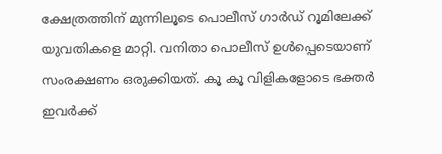ക്ഷേത്രത്തിന് മുന്നിലൂടെ പൊലീസ് ഗാര്‍ഡ് റൂമിലേക്ക് യുവതികളെ മാറ്റി. വനിതാ പൊലീസ് ഉള്‍പ്പെടെയാണ് സംരക്ഷണം ഒരുക്കിയത്. കൂ കൂ വിളികളോടെ ഭക്തര്‍ ഇവര്‍ക്ക്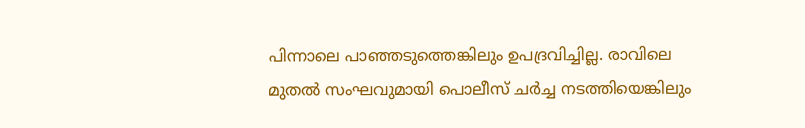പിന്നാലെ പാഞ്ഞടുത്തെങ്കിലും ഉപദ്രവിച്ചില്ല. രാവിലെ മുതല്‍ സംഘവുമായി പൊലീസ് ചര്‍ച്ച നടത്തിയെങ്കിലും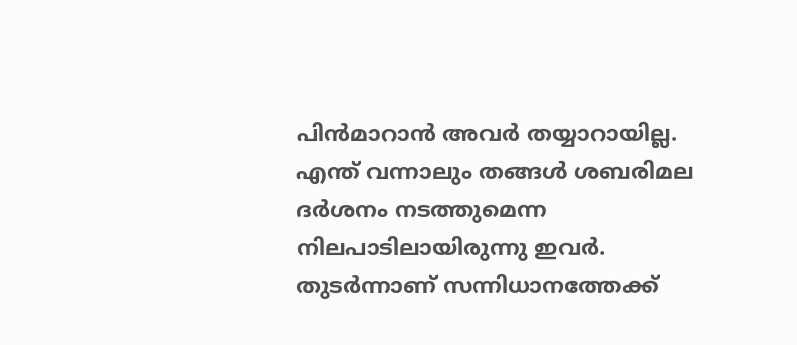പിന്‍മാറാന്‍ അവര്‍ തയ്യാറായില്ല. എന്ത് വന്നാലും തങ്ങള്‍ ശബരിമല ദര്‍ശനം നടത്തുമെന്ന നിലപാടിലായിരുന്നു ഇവര്‍. തുടര്‍ന്നാണ് സന്നിധാനത്തേക്ക്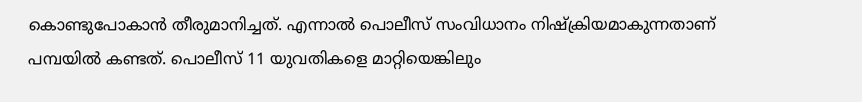കൊണ്ടുപോകാന്‍ തീരുമാനിച്ചത്. എന്നാല്‍ പൊലീസ് സംവിധാനം നിഷ്‌ക്രിയമാകുന്നതാണ് പമ്പയില്‍ കണ്ടത്. പൊലീസ് 11 യുവതികളെ മാറ്റിയെങ്കിലും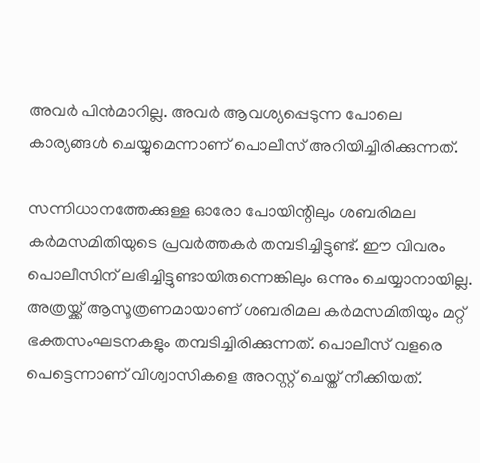അവര്‍ പിന്‍മാറില്ല. അവര്‍ ആവശ്യപ്പെടുന്ന പോലെ കാര്യങ്ങള്‍ ചെയ്യുമെന്നാണ് പൊലീസ് അറിയിച്ചിരിക്കുന്നത്.

സന്നിധാനത്തേക്കുള്ള ഓരോ പോയിന്റിലും ശബരിമല കര്‍മസമിതിയുടെ പ്രവര്‍ത്തകര്‍ തമ്പടിച്ചിട്ടുണ്ട്. ഈ വിവരം പൊലീസിന് ലഭിച്ചിട്ടുണ്ടായിരുന്നെങ്കിലും ഒന്നും ചെയ്യാനായില്ല. അത്രയ്ക്ക് ആസൂത്രണമായാണ് ശബരിമല കര്‍മസമിതിയും മറ്റ് ഭക്തസംഘടനകളും തമ്പടിച്ചിരിക്കുന്നത്. പൊലീസ് വളരെ പെട്ടെന്നാണ് വിശ്വാസികളെ അറസ്റ്റ് ചെയ്ത് നീക്കിയത്.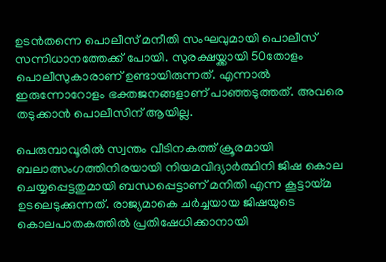ഉടന്‍തന്നെ പൊലീസ് മനീതി സംഘവുമായി പൊലീസ് സന്നിധാനത്തേക്ക് പോയി. സുരക്ഷയ്ക്കായി 50തോളം പൊലീസുകാരാണ് ഉണ്ടായിരുന്നത്. എന്നാല്‍ ഇരുന്നോറോളം ഭക്തജനങ്ങളാണ് പാഞ്ഞടുത്തത്. അവരെ തടുക്കാന്‍ പൊലീസിന് ആയില്ല.

പെരുമ്പാവൂരിൽ സ്വന്തം വീടിനകത്ത് ക്രൂരമായി ബലാത്സംഗത്തിനിരയായി നിയമവിദ്യാർത്ഥിനി ജിഷ കൊല ചെയ്യപ്പെട്ടതുമായി ബന്ധപ്പെട്ടാണ് മനിതി എന്ന കൂട്ടായ്മ ഉടലെടുക്കുന്നത്. രാജ്യമാകെ ചര്‍ച്ചയായ ജിഷയുടെ കൊലപാതകത്തിൽ പ്രതിഷേധിക്കാനായി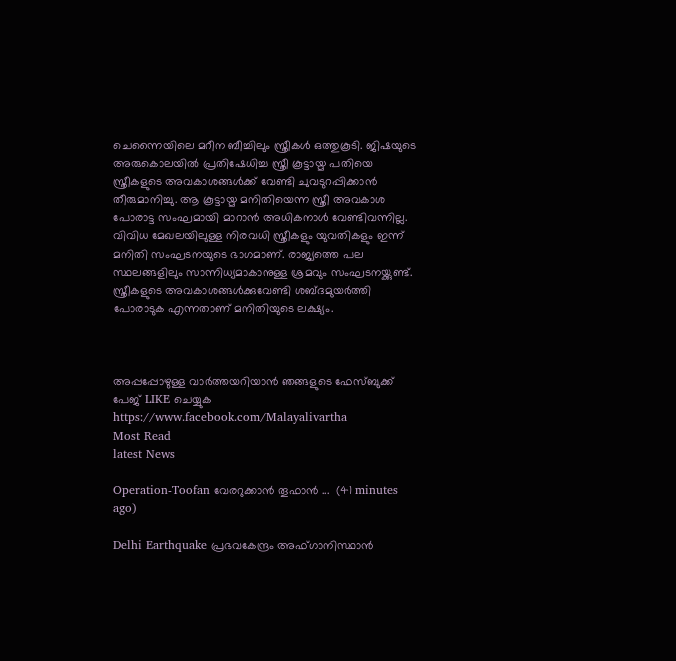ചെന്നൈയിലെ മറീന ബീച്ചിലും സ്ത്രീകള്‍ ഒത്തുകൂടി. ജിഷയുടെ അരുകൊലയില്‍ പ്രതിഷേധിച്ച സ്ത്രീ കൂട്ടായ്മ പതിയെ സ്ത്രീകളുടെ അവകാശങ്ങള്‍ക്ക് വേണ്ടി ചുവടുറപ്പിക്കാന്‍ തീരുമാനിച്ചു. ആ കൂട്ടായ്മ മനിതിയെന്ന സ്ത്രീ അവകാശ പോരാട്ട സംഘമായി മാറാന്‍ അധികനാള്‍ വേണ്ടിവന്നില്ല. വിവിധ മേഖലയിലുള്ള നിരവധി സ്ത്രീകളും യുവതികളും ഇന്ന് മനിതി സംഘടനയുടെ ഭാഗമാണ്. രാജ്യത്തെ പല സ്ഥലങ്ങളിലും സാന്നിധ്യമാകാനുള്ള ശ്രമവും സംഘടനയ്ക്കുണ്ട്. സ്ത്രീകളുടെ അവകാശങ്ങള്‍ക്കുവേണ്ടി ശബ്ദമുയര്‍ത്തി പോരാടുക എന്നതാണ് മനിതിയുടെ ലക്ഷ്യം.



അപ്പപ്പോഴുള്ള വാര്‍ത്തയറിയാന്‍ ഞങ്ങളുടെ ഫേസ്‌ബുക്ക്‌ പേജ് LIKE ചെയ്യുക
https://www.facebook.com/Malayalivartha
Most Read
latest News

Operation-Toofan വേരറുക്കാൻ തൂഫാൻ ...  (41 minutes ago)

Delhi Earthquake പ്രഭവകേന്ദ്രം അഫ്ഗാനിസ്ഥാന്‍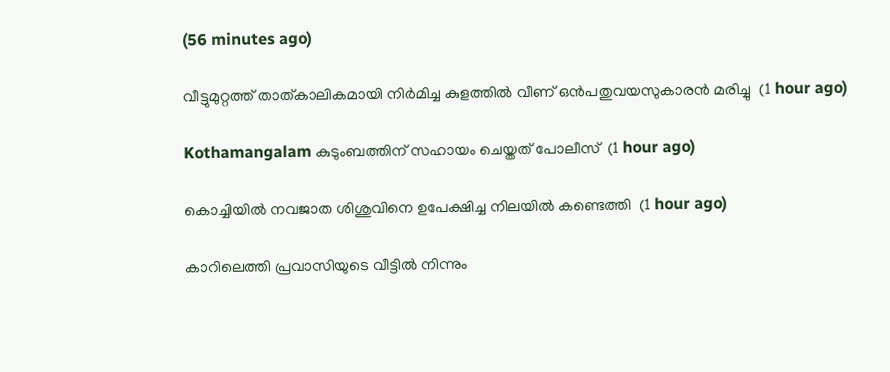(56 minutes ago)

വീട്ടുമുറ്റത്ത് താത്കാലികമായി നിര്‍മിച്ച കുളത്തില്‍ വീണ് ഒന്‍പതുവയസുകാരന്‍ മരിച്ചു  (1 hour ago)

Kothamangalam കുടുംബത്തിന് സഹായം ചെയ്തത് പോലീസ്  (1 hour ago)

കൊച്ചിയില്‍ നവജാത ശിശുവിനെ ഉപേക്ഷിച്ച നിലയില്‍ കണ്ടെത്തി  (1 hour ago)

കാറിലെത്തി പ്രവാസിയുടെ വീട്ടില്‍ നിന്നും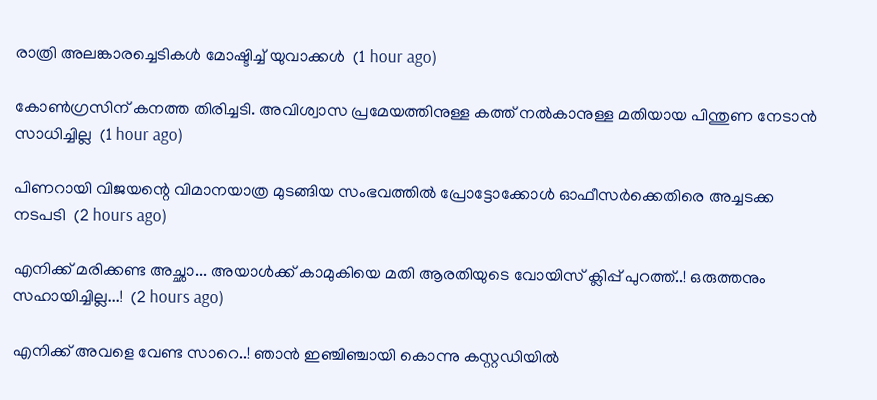രാത്രി അലങ്കാരച്ചെടികള്‍ മോഷ്ടിച്ച് യുവാക്കള്‍  (1 hour ago)

കോൺഗ്രസിന് കനത്ത തിരിച്ചടി. അവിശ്വാസ പ്രമേയത്തിനുള്ള കത്ത് നൽകാനുള്ള മതിയായ പിന്തുണ നേടാൻ സാധിച്ചില്ല  (1 hour ago)

പിണറായി വിജയന്റെ വിമാനയാത്ര മുടങ്ങിയ സംഭവത്തിൽ പ്രോട്ടോക്കോൾ ഓഫീസർക്കെതിരെ അച്ചടക്ക നടപടി  (2 hours ago)

എനിക്ക് മരിക്കണ്ട അച്ഛാ... അയാൾക്ക് കാമുകിയെ മതി ആരതിയുടെ വോയിസ് ക്ലിപ്പ് പുറത്ത്..! ഒരുത്തനും സഹായിച്ചില്ല...!  (2 hours ago)

എനിക്ക് അവളെ വേണ്ട സാറെ..! ഞാൻ ഇഞ്ചിഞ്ചായി കൊന്നു കസ്റ്റഡിയിൽ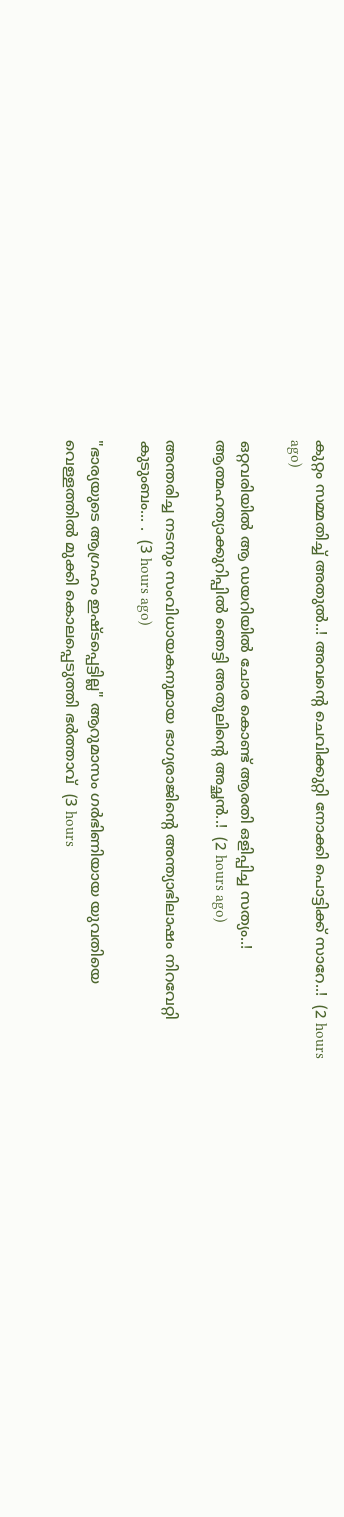കുറ്റം സമ്മതിച്ച് അതുൽ..! അവന്റെ ചെവിക്കുറ്റി നോക്കി പൊട്ടിക്ക് സാറേ..!  (2 hours ago)

ഒറ്റവരിയിൽ ആ ഡയറിയിൽ ചോര കൊണ്ട് ആരതി ഒളിപ്പിച്ച സത്യം..! ആത്മഹത്യാക്കുറിപ്പിൽ ഞെട്ടി അതുലിന്റെ അച്ഛൻ..!  (2 hours ago)

അന്തരിച്ച നടനും സംവിധായകനുമായ ഭാഗ്യരാജിന്റെ അന്ത്യാഭിലാഷം നിറവേറ്റി കുടുംബം... .  (3 hours ago)

"ഭാര്യയുടെ ആഗ്രഹം ഇഷ്ടപ്പെട്ടില്ല" ആറുമാസം ഗർഭിണിയായ യുവതിയെ വെള്ളത്തിൽ മുക്കി കൊലപ്പെടുത്തി ഭർത്താവ്  (3 hours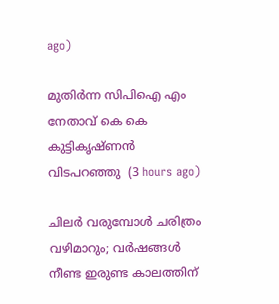ago)

മുതിർന്ന സിപിഐ എം നേതാവ് കെ കെ കുട്ടികൃഷ്ണൻ വിടപറഞ്ഞു  (3 hours ago)

ചിലർ വരുമ്പോൾ ചരിത്രം വഴിമാറും; വർഷങ്ങൾ നീണ്ട ഇരുണ്ട കാലത്തിന്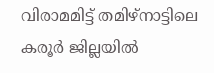വിരാമമിട്ട് തമിഴ്‌നാട്ടിലെ കരൂർ ജില്ലയിൽ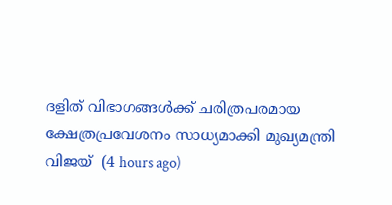ദളിത് വിഭാഗങ്ങൾക്ക് ചരിത്രപരമായ ക്ഷേത്രപ്രവേശനം സാധ്യമാക്കി മുഖ്യമന്ത്രി വിജയ്  (4 hours ago)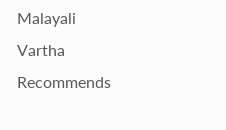Malayali Vartha Recommends